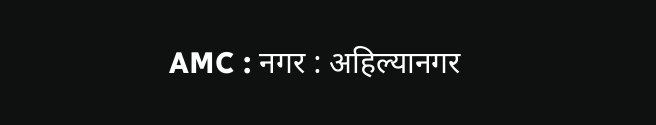AMC : नगर : अहिल्यानगर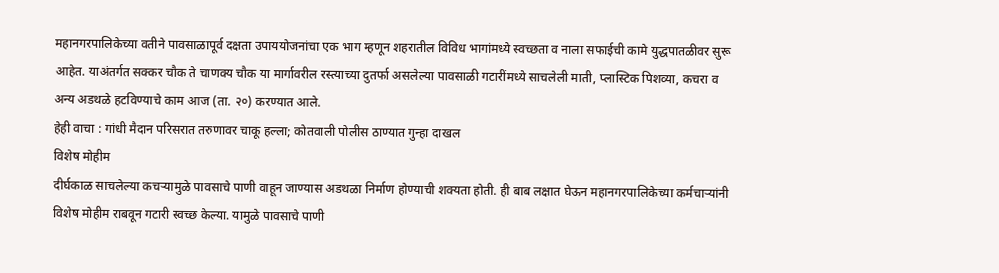महानगरपालिकेच्या वतीने पावसाळापूर्व दक्षता उपाययोजनांचा एक भाग म्हणून शहरातील विविध भागांमध्ये स्वच्छता व नाला सफाईची कामे युद्धपातळीवर सुरू आहेत. याअंतर्गत सक्कर चौक ते चाणक्य चौक या मार्गावरील रस्त्याच्या दुतर्फा असलेल्या पावसाळी गटारींमध्ये साचलेली माती, प्लास्टिक पिशव्या, कचरा व अन्य अडथळे हटविण्याचे काम आज (ता. २०) करण्यात आले.
हेही वाचा : गांधी मैदान परिसरात तरुणावर चाकू हल्ला; कोतवाली पोलीस ठाण्यात गुन्हा दाखल
विशेष मोहीम
दीर्घकाळ साचलेल्या कचऱ्यामुळे पावसाचे पाणी वाहून जाण्यास अडथळा निर्माण होण्याची शक्यता होती. ही बाब लक्षात घेऊन महानगरपालिकेच्या कर्मचाऱ्यांनी विशेष मोहीम राबवून गटारी स्वच्छ केल्या. यामुळे पावसाचे पाणी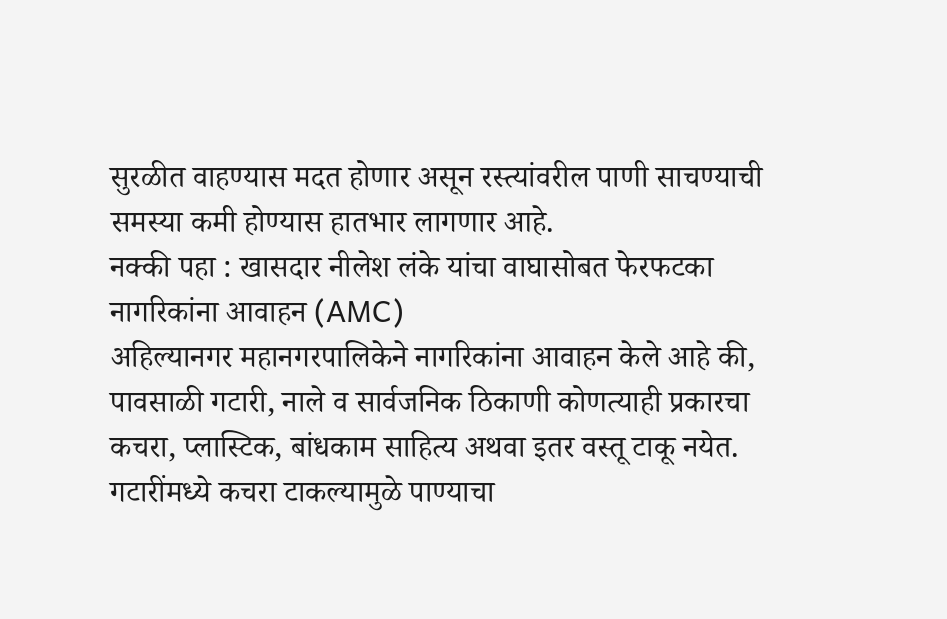सुरळीत वाहण्यास मदत होणार असून रस्त्यांवरील पाणी साचण्याची समस्या कमी होण्यास हातभार लागणार आहे.
नक्की पहा : खासदार नीलेश लंके यांचा वाघासोबत फेरफटका
नागरिकांना आवाहन (AMC)
अहिल्यानगर महानगरपालिकेने नागरिकांना आवाहन केले आहे की, पावसाळी गटारी, नाले व सार्वजनिक ठिकाणी कोणत्याही प्रकारचा कचरा, प्लास्टिक, बांधकाम साहित्य अथवा इतर वस्तू टाकू नयेत. गटारींमध्ये कचरा टाकल्यामुळे पाण्याचा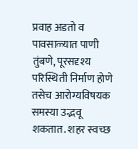प्रवाह अडतो व पावसाळ्यात पाणी तुंबणे, पूरसदृश्य परिस्थिती निर्माण होणे तसेच आरोग्यविषयक समस्या उद्भवू शकतात. शहर स्वच्छ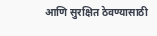आणि सुरक्षित ठेवण्यासाठी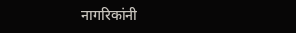नागरिकांनी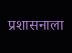प्रशासनाला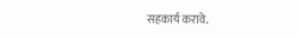सहकार्य करावे.